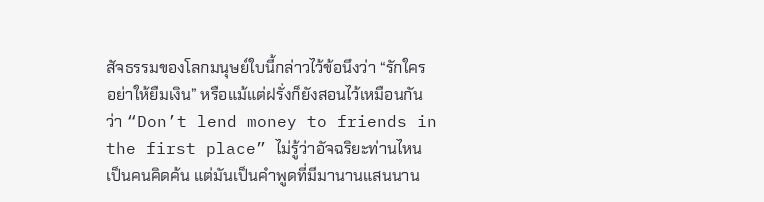สัจธรรมของโลกมนุษย์ใบนี้กล่าวไว้ข้อนึงว่า “รักใคร อย่าให้ยืมเงิน” หรือแม้แต่ฝรั่งก็ยังสอนไว้เหมือนกันว่า “Don’t lend money to friends in the first place” ไม่รู้ว่าอัจฉริยะท่านไหนเป็นคนคิดค้น แต่มันเป็นคำพูดที่มีมานานแสนนาน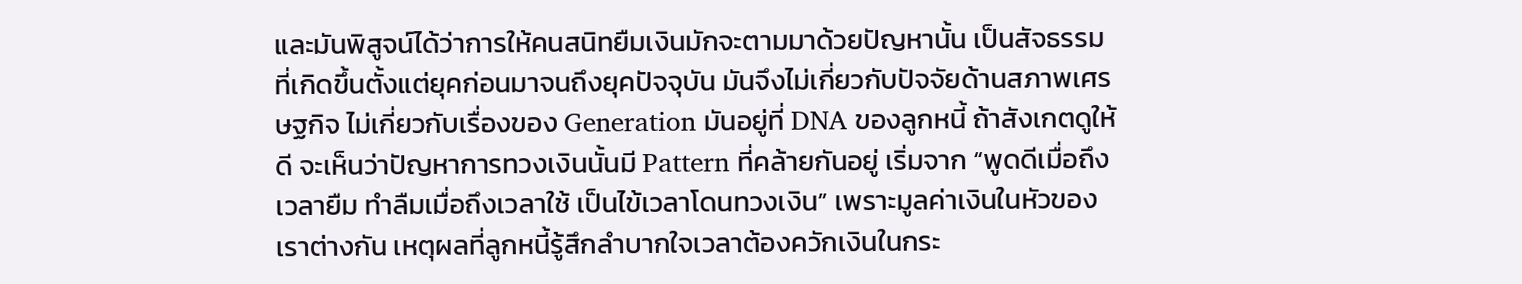และมันพิสูจน์ได้ว่าการให้คนสนิทยืมเงินมักจะตามมาด้วยปัญหานั้น เป็นสัจธรรมที่เกิดขึ้นตั้งแต่ยุคก่อนมาจนถึงยุคปัจจุบัน มันจึงไม่เกี่ยวกับปัจจัยด้านสภาพเศรษฐกิจ ไม่เกี่ยวกับเรื่องของ Generation มันอยู่ที่ DNA ของลูกหนี้ ถ้าสังเกตดูให้ดี จะเห็นว่าปัญหาการทวงเงินนั้นมี Pattern ที่คล้ายกันอยู่ เริ่มจาก “พูดดีเมื่อถึงเวลายืม ทำลืมเมื่อถึงเวลาใช้ เป็นไข้เวลาโดนทวงเงิน” เพราะมูลค่าเงินในหัวของเราต่างกัน เหตุผลที่ลูกหนี้รู้สึกลำบากใจเวลาต้องควักเงินในกระ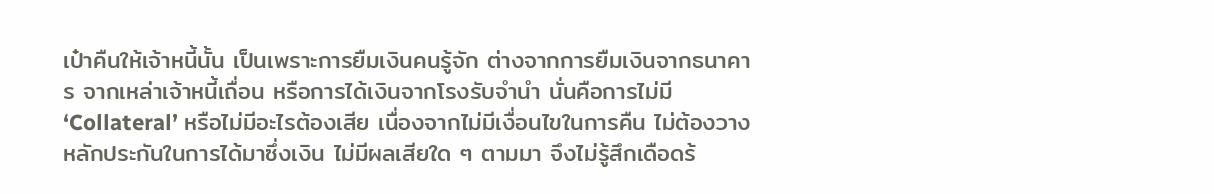เป๋าคืนให้เจ้าหนี้นั้น เป็นเพราะการยืมเงินคนรู้จัก ต่างจากการยืมเงินจากธนาคาร จากเหล่าเจ้าหนี้เถื่อน หรือการได้เงินจากโรงรับจำนำ นั่นคือการไม่มี ‘Collateral’ หรือไม่มีอะไรต้องเสีย เนื่องจากไม่มีเงื่อนไขในการคืน ไม่ต้องวางหลักประกันในการได้มาซึ่งเงิน ไม่มีผลเสียใด ๆ ตามมา จึงไม่รู้สึกเดือดร้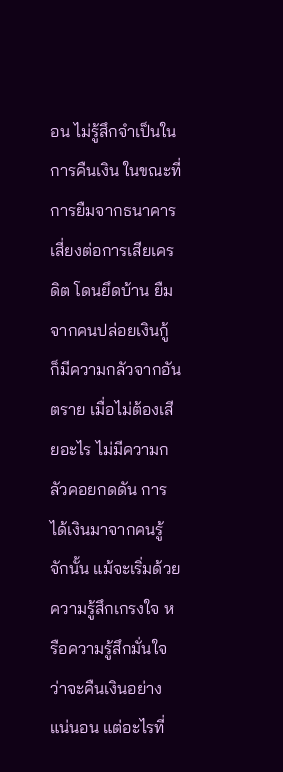อน ไม่รู้สึกจำเป็นในการคืนเงิน ในขณะที่การยืมจากธนาคารเสี่ยงต่อการเสียเครดิต โดนยึดบ้าน ยืมจากคนปล่อยเงินกู้ ก็มีความกลัวจากอันตราย เมื่อไม่ต้องเสียอะไร ไม่มีความกลัวคอยกดดัน การได้เงินมาจากคนรู้จักนั้น แม้จะเริ่มด้วยความรู้สึกเกรงใจ หรือความรู้สึกมั่นใจว่าจะคืนเงินอย่างแน่นอน แต่อะไรที่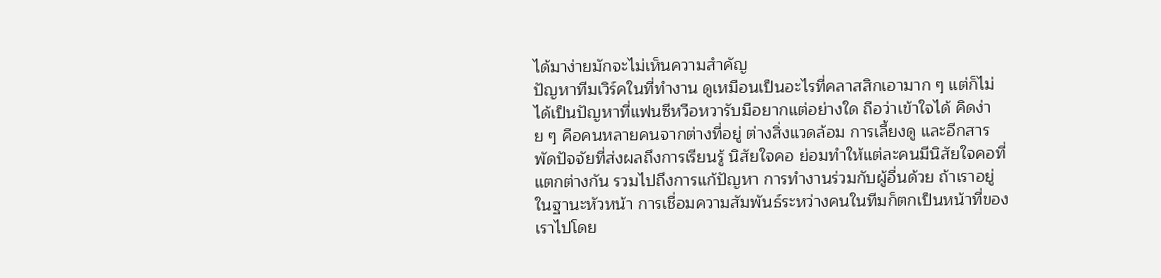ได้มาง่ายมักจะไม่เห็นความสำคัญ
ปัญหาทีมเวิร์คในที่ทำงาน ดูเหมือนเป็นอะไรที่คลาสสิกเอามาก ๆ แต่ก็ไม่ได้เป็นปัญหาที่แฟนซีหวือหวารับมือยากแต่อย่างใด ถือว่าเข้าใจได้ คิดง่าย ๆ คือคนหลายคนจากต่างที่อยู่ ต่างสิ่งแวดล้อม การเลี้ยงดู และอีกสารพัดปัจจัยที่ส่งผลถึงการเรียนรู้ นิสัยใจคอ ย่อมทำให้แต่ละคนมีนิสัยใจคอที่แตกต่างกัน รวมไปถึงการแก้ปัญหา การทำงานร่วมกับผู้อื่นด้วย ถ้าเราอยู่ในฐานะหัวหน้า การเชื่อมความสัมพันธ์ระหว่างคนในทีมก็ตกเป็นหน้าที่ของเราไปโดย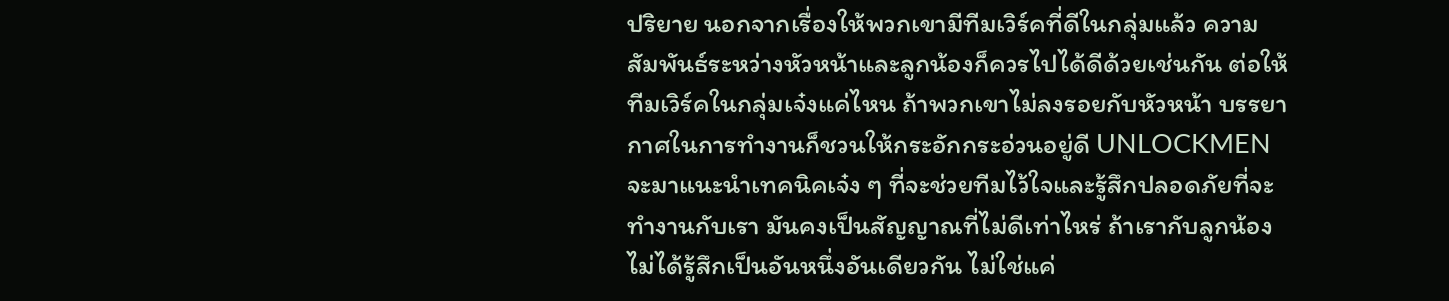ปริยาย นอกจากเรื่องให้พวกเขามีทีมเวิร์คที่ดีในกลุ่มแล้ว ความสัมพันธ์ระหว่างหัวหน้าและลูกน้องก็ควรไปได้ดีด้วยเช่นกัน ต่อให้ทีมเวิร์คในกลุ่มเจ๋งแค่ไหน ถ้าพวกเขาไม่ลงรอยกับหัวหน้า บรรยากาศในการทำงานก็ชวนให้กระอักกระอ่วนอยู่ดี UNLOCKMEN จะมาแนะนำเทคนิคเจ๋ง ๆ ที่จะช่วยทีมไว้ใจและรู้สึกปลอดภัยที่จะทำงานกับเรา มันคงเป็นสัญญาณที่ไม่ดีเท่าไหร่ ถ้าเรากับลูกน้องไม่ได้รู้สึกเป็นอันหนึ่งอันเดียวกัน ไม่ใช่แค่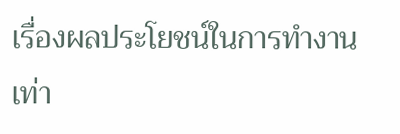เรื่องผลประโยชน์ในการทำงานเท่า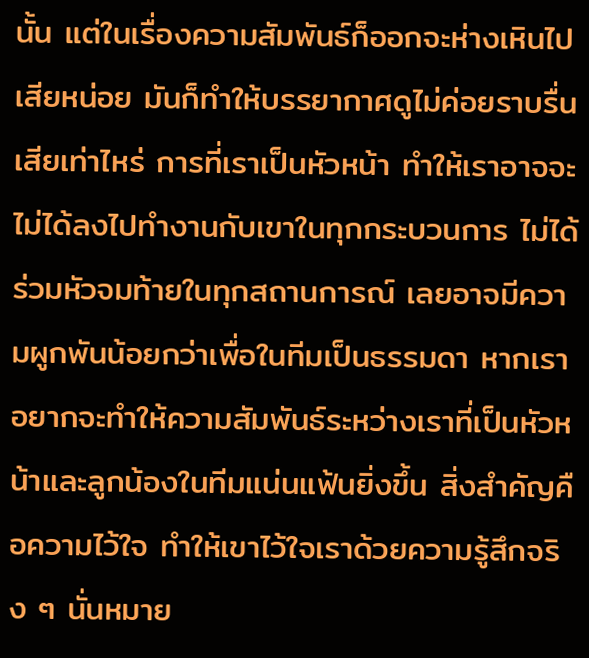นั้น แต่ในเรื่องความสัมพันธ์ก็ออกจะห่างเหินไปเสียหน่อย มันก็ทำให้บรรยากาศดูไม่ค่อยราบรื่นเสียเท่าไหร่ การที่เราเป็นหัวหน้า ทำให้เราอาจจะไม่ได้ลงไปทำงานกับเขาในทุกกระบวนการ ไม่ได้ร่วมหัวจมท้ายในทุกสถานการณ์ เลยอาจมีความผูกพันน้อยกว่าเพื่อในทีมเป็นธรรมดา หากเราอยากจะทำให้ความสัมพันธ์ระหว่างเราที่เป็นหัวหน้าและลูกน้องในทีมแน่นแฟ้นยิ่งขึ้น สิ่งสำคัญคือความไว้ใจ ทำให้เขาไว้ใจเราด้วยความรู้สึกจริง ๆ นั่นหมาย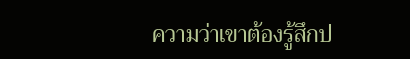ความว่าเขาต้องรู้สึกป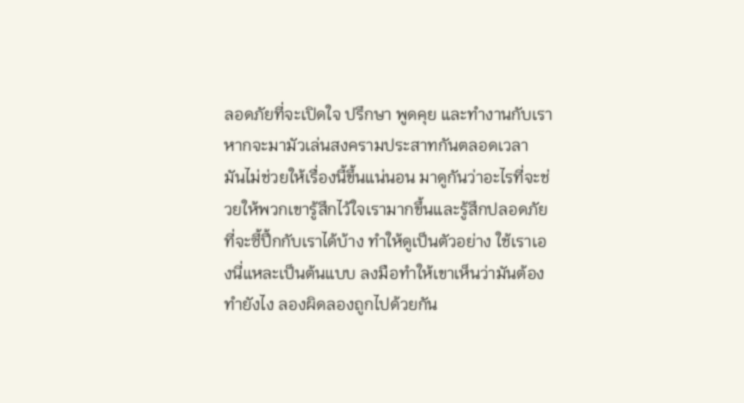ลอดภัยที่จะเปิดใจ ปรึกษา พูดคุย และทำงานกับเรา หากจะมามัวเล่นสงครามประสาทกันตลอดเวลา มันไม่ช่วยให้เรื่องนี้ขึ้นแน่นอน มาดูกันว่าอะไรที่จะช่วยให้พวกเขารู้สึกไว้ใจเรามากขึ้นและรู้สึกปลอดภัยที่จะซี้ปึ้กกับเราได้บ้าง ทำให้ดูเป็นตัวอย่าง ใช้เราเองนี่แหละเป็นต้นแบบ ลงมือทำให้เขาเห็นว่ามันต้องทำยังไง ลองผิดลองถูกไปด้วยกัน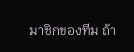มาชิกของทีม ถ้า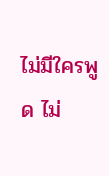ไม่มีใครพูด ไม่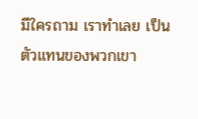มีใครถาม เราทำเลย เป็นตัวแทนของพวกเขา